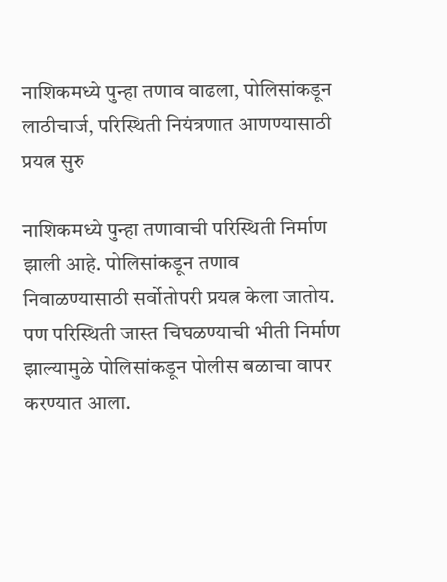नाशिकमध्ये पुन्हा तणाव वाढला, पोलिसांकडून लाठीचार्ज, परिस्थिती नियंत्रणात आणण्यासाठी प्रयत्न सुरु

नाशिकमध्ये पुन्हा तणावाची परिस्थिती निर्माण झाली आहे. पोलिसांकडून तणाव निवाळण्यासाठी सर्वोतोपरी प्रयत्न केला जातोय. पण परिस्थिती जास्त चिघळण्याची भीती निर्माण झाल्यामुळे पोलिसांकडून पोलीस बळाचा वापर करण्यात आला.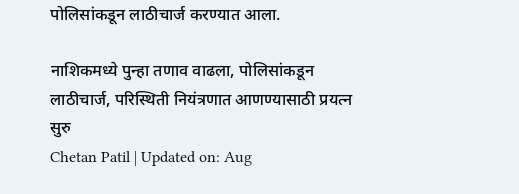पोलिसांकडून लाठीचार्ज करण्यात आला.

नाशिकमध्ये पुन्हा तणाव वाढला, पोलिसांकडून लाठीचार्ज, परिस्थिती नियंत्रणात आणण्यासाठी प्रयत्न सुरु
Chetan Patil | Updated on: Aug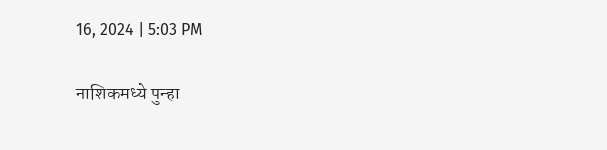16, 2024 | 5:03 PM

नाशिकमध्ये पुन्हा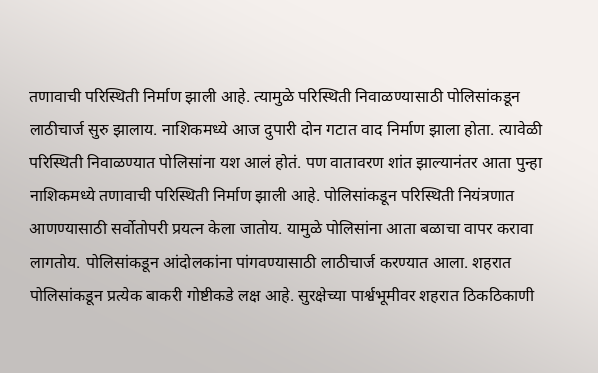तणावाची परिस्थिती निर्माण झाली आहे. त्यामुळे परिस्थिती निवाळण्यासाठी पोलिसांकडून लाठीचार्ज सुरु झालाय. नाशिकमध्ये आज दुपारी दोन गटात वाद निर्माण झाला होता. त्यावेळी परिस्थिती निवाळण्यात पोलिसांना यश आलं होतं. पण वातावरण शांत झाल्यानंतर आता पुन्हा नाशिकमध्ये तणावाची परिस्थिती निर्माण झाली आहे. पोलिसांकडून परिस्थिती नियंत्रणात आणण्यासाठी सर्वोतोपरी प्रयत्न केला जातोय. यामुळे पोलिसांना आता बळाचा वापर करावा लागतोय. पोलिसांकडून आंदोलकांना पांगवण्यासाठी लाठीचार्ज करण्यात आला. शहरात पोलिसांकडून प्रत्येक बाकरी गोष्टीकडे लक्ष आहे. सुरक्षेच्या पार्श्वभूमीवर शहरात ठिकठिकाणी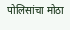पोलिसांचा मोठा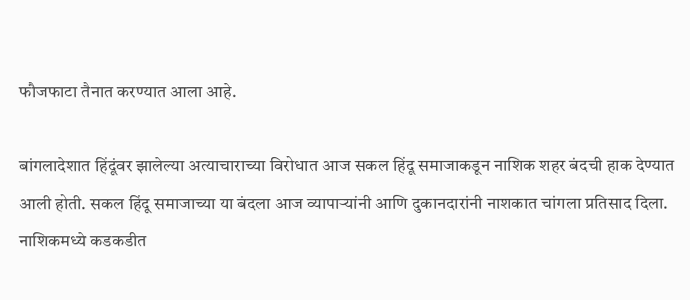फौजफाटा तैनात करण्यात आला आहे.

बांगलादेशात हिंदूंवर झालेल्या अत्याचाराच्या विरोधात आज सकल हिंदू समाजाकडून नाशिक शहर बंदची हाक देण्यात आली होती. सकल हिंदू समाजाच्या या बंदला आज व्यापाऱ्यांनी आणि दुकानदारांनी नाशकात चांगला प्रतिसाद दिला. नाशिकमध्ये कडकडीत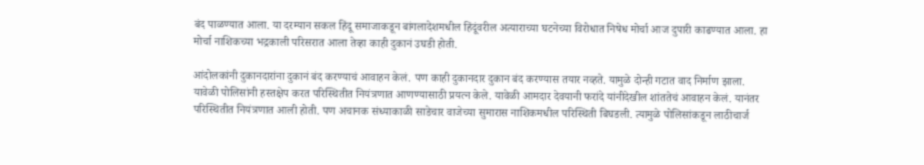बंद पाळण्यात आला. या दरम्यान सकल हिंदू समाजाकडून बांगलादेशमधील हिंदूंवरील अत्याराच्या घटनेच्या विरोधात निषेध मोर्चा आज दुपारी काढण्यात आला. हा मोर्चा नाशिकच्या भद्रकाली परिसरात आला तेव्हा काही दुकानं उघडी होती.

आंदोलकांनी दुकानदारांना दुकानं बंद करण्याचं आवाहन केलं. पण काही दुकानदार दुकान बंद करण्यास तयार नव्हते. यामुळे दोन्ही गटात वाद निर्माण झाला. यावेळी पोलिसांनी हस्तक्षेप करत परिस्थितीत नियंत्रणात आणण्यासाठी प्रयत्न केले. यावेळी आमदार देवयानी फरांदे यांनीदेखील शांततेचं आवाहन केलं. यानंतर परिस्थितीत नियंत्रणात आली होती. पण अचानक संध्याकाळी साडेचार वाजेच्या सुमारास नाशिकमधील परिस्थिती बिघडली. त्यामुळे पोलिसांकडून लाठीचार्ज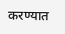करण्यात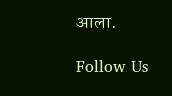आला.

Follow Us